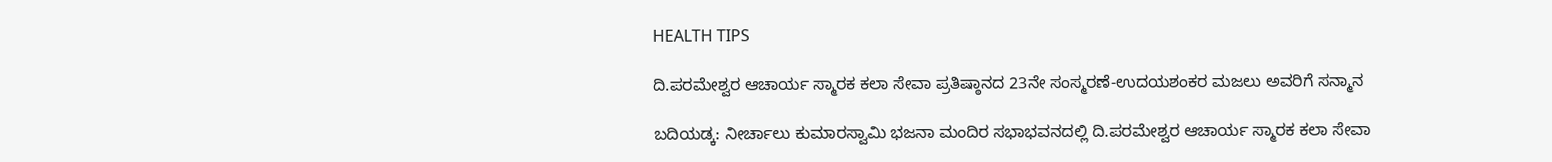HEALTH TIPS

ದಿ.ಪರಮೇಶ್ವರ ಆಚಾರ್ಯ ಸ್ಮಾರಕ ಕಲಾ ಸೇವಾ ಪ್ರತಿಷ್ಠಾನದ 23ನೇ ಸಂಸ್ಮರಣೆ-ಉದಯಶಂಕರ ಮಜಲು ಅವರಿಗೆ ಸನ್ಮಾನ

ಬದಿಯಡ್ಕ: ನೀರ್ಚಾಲು ಕುಮಾರಸ್ವಾಮಿ ಭಜನಾ ಮಂದಿರ ಸಭಾಭವನದಲ್ಲಿ ದಿ.ಪರಮೇಶ್ವರ ಆಚಾರ್ಯ ಸ್ಮಾರಕ ಕಲಾ ಸೇವಾ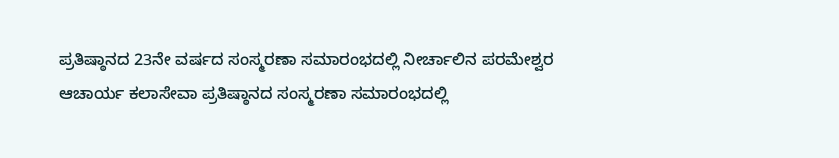ಪ್ರತಿಷ್ಠಾನದ 23ನೇ ವರ್ಷದ ಸಂಸ್ಮರಣಾ ಸಮಾರಂಭದಲ್ಲಿ ನೀರ್ಚಾಲಿನ ಪರಮೇಶ್ವರ ಆಚಾರ್ಯ ಕಲಾಸೇವಾ ಪ್ರತಿಷ್ಠಾನದ ಸಂಸ್ಮರಣಾ ಸಮಾರಂಭದಲ್ಲಿ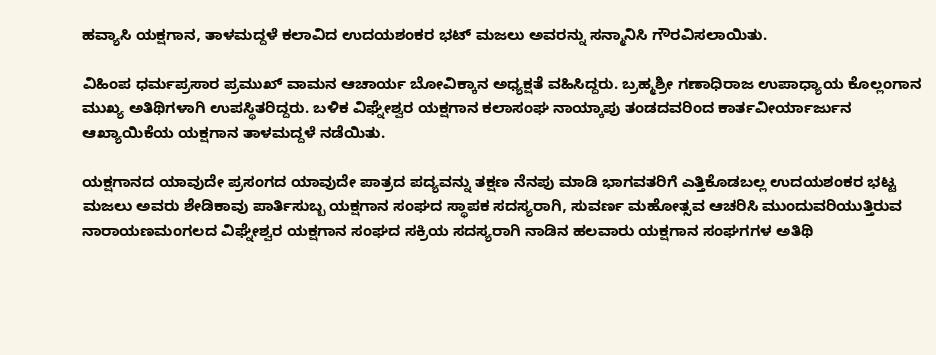ಹವ್ಯಾಸಿ ಯಕ್ಷಗಾನ, ತಾಳಮದ್ದಳೆ ಕಲಾವಿದ ಉದಯಶಂಕರ ಭಟ್ ಮಜಲು ಅವರನ್ನು ಸನ್ಮಾನಿಸಿ ಗೌರವಿಸಲಾಯಿತು.

ವಿಹಿಂಪ ಧರ್ಮಪ್ರಸಾರ ಪ್ರಮುಖ್ ವಾಮನ ಆಚಾರ್ಯ ಬೋವಿಕ್ಕಾನ ಅಧ್ಯಕ್ಷತೆ ವಹಿಸಿದ್ದರು. ಬ್ರಹ್ಮಶ್ರೀ ಗಣಾಧಿರಾಜ ಉಪಾಧ್ಯಾಯ ಕೊಲ್ಲಂಗಾನ ಮುಖ್ಯ ಅತಿಥಿಗಳಾಗಿ ಉಪಸ್ಥಿತರಿದ್ದರು. ಬಳಿಕ ವಿಘ್ನೇಶ್ವರ ಯಕ್ಷಗಾನ ಕಲಾಸಂಘ ನಾಯ್ಕಾಪು ತಂಡದವರಿಂದ ಕಾರ್ತವೀರ್ಯಾರ್ಜುನ ಆಖ್ಯಾಯಿಕೆಯ ಯಕ್ಷಗಾನ ತಾಳಮದ್ದಳೆ ನಡೆಯಿತು.

ಯಕ್ಷಗಾನದ ಯಾವುದೇ ಪ್ರಸಂಗದ ಯಾವುದೇ ಪಾತ್ರದ ಪದ್ಯವನ್ನು ತಕ್ಷಣ ನೆನಪು ಮಾಡಿ ಭಾಗವತರಿಗೆ ಎತ್ತಿಕೊಡಬಲ್ಲ ಉದಯಶಂಕರ ಭಟ್ಟ ಮಜಲು ಅವರು ಶೇಡಿಕಾವು ಪಾರ್ತಿಸುಬ್ಬ ಯಕ್ಷಗಾನ ಸಂಘದ ಸ್ಥಾಪಕ ಸದಸ್ಯರಾಗಿ, ಸುವರ್ಣ ಮಹೋತ್ಸವ ಆಚರಿಸಿ ಮುಂದುವರಿಯುತ್ತಿರುವ ನಾರಾಯಣಮಂಗಲದ ವಿಘ್ನೇಶ್ವರ ಯಕ್ಷಗಾನ ಸಂಘದ ಸಕ್ರಿಯ ಸದಸ್ಯರಾಗಿ ನಾಡಿನ ಹಲವಾರು ಯಕ್ಷಗಾನ ಸಂಘಗಗಳ ಅತಿಥಿ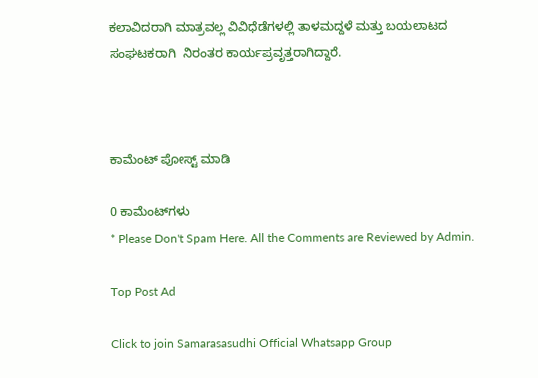ಕಲಾವಿದರಾಗಿ ಮಾತ್ರವಲ್ಲ ವಿವಿಧೆಡೆಗಳಲ್ಲಿ ತಾಳಮದ್ದಳೆ ಮತ್ತು ಬಯಲಾಟದ ಸಂಘಟಕರಾಗಿ  ನಿರಂತರ ಕಾರ್ಯಪ್ರವೃತ್ತರಾಗಿದ್ದಾರೆ.



ಕಾಮೆಂಟ್‌‌ ಪೋಸ್ಟ್‌ ಮಾಡಿ

0 ಕಾಮೆಂಟ್‌ಗಳು
* Please Don't Spam Here. All the Comments are Reviewed by Admin.

Top Post Ad

Click to join Samarasasudhi Official Whatsapp Group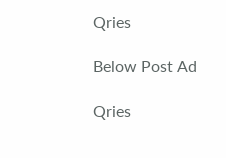Qries

Below Post Ad

Qries